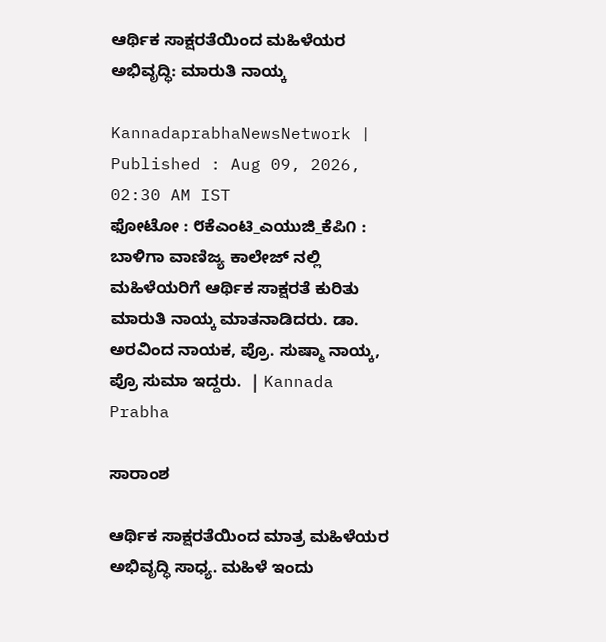ಆರ್ಥಿಕ ಸಾಕ್ಷರತೆಯಿಂದ ಮಹಿಳೆಯರ ಅಭಿವೃದ್ಧಿ: ಮಾರುತಿ ನಾಯ್ಕ

KannadaprabhaNewsNetwork |
Published : Aug 09, 2026, 02:30 AM IST
ಫೋಟೋ : ೮ಕೆಎಂಟಿ_ಎಯುಜಿ_ಕೆಪಿ೧ : ಬಾಳಿಗಾ ವಾಣಿಜ್ಯ ಕಾಲೇಜ್ ನಲ್ಲಿ ಮಹಿಳೆಯರಿಗೆ ಆರ್ಥಿಕ ಸಾಕ್ಷರತೆ ಕುರಿತು ಮಾರುತಿ ನಾಯ್ಕ ಮಾತನಾಡಿದರು. ಡಾ. ಅರವಿಂದ ನಾಯಕ, ಪ್ರೊ. ಸುಷ್ಮಾ ನಾಯ್ಕ, ಪ್ರೊ ಸುಮಾ ಇದ್ದರು.  | Kannada Prabha

ಸಾರಾಂಶ

ಆರ್ಥಿಕ ಸಾಕ್ಷರತೆಯಿಂದ ಮಾತ್ರ ಮಹಿಳೆಯರ ಅಭಿವೃದ್ಧಿ ಸಾಧ್ಯ. ಮಹಿಳೆ ಇಂದು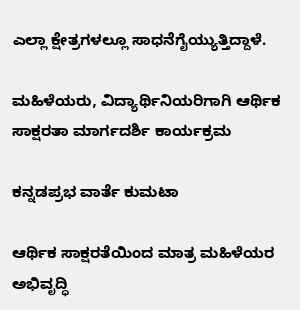ಎಲ್ಲಾ ಕ್ಷೇತ್ರಗಳಲ್ಲೂ ಸಾಧನೆಗೈಯ್ಯುತ್ತಿದ್ದಾಳೆ.

ಮಹಿಳೆಯರು, ವಿದ್ಯಾರ್ಥಿನಿಯರಿಗಾಗಿ ಆರ್ಥಿಕ ಸಾಕ್ಷರತಾ ಮಾರ್ಗದರ್ಶಿ ಕಾರ್ಯಕ್ರಮ

ಕನ್ನಡಪ್ರಭ ವಾರ್ತೆ ಕುಮಟಾ

ಆರ್ಥಿಕ ಸಾಕ್ಷರತೆಯಿಂದ ಮಾತ್ರ ಮಹಿಳೆಯರ ಅಭಿವೃದ್ಧಿ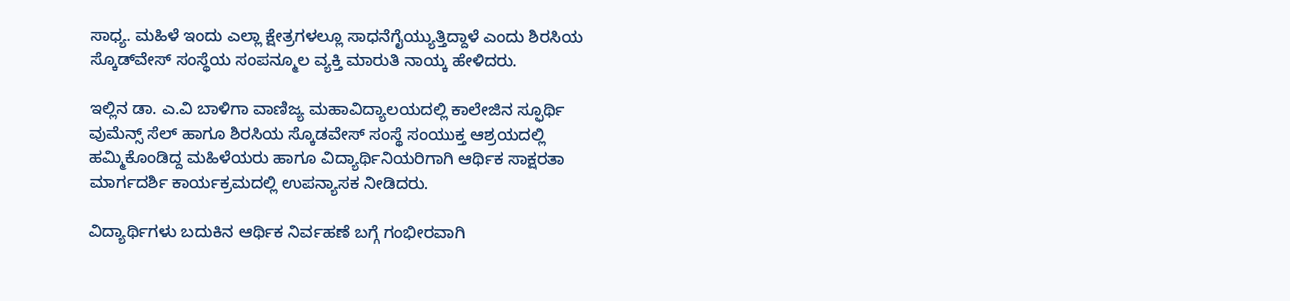ಸಾಧ್ಯ. ಮಹಿಳೆ ಇಂದು ಎಲ್ಲಾ ಕ್ಷೇತ್ರಗಳಲ್ಲೂ ಸಾಧನೆಗೈಯ್ಯುತ್ತಿದ್ದಾಳೆ ಎಂದು ಶಿರಸಿಯ ಸ್ಕೊಡ್‌ವೇಸ್ ಸಂಸ್ಥೆಯ ಸಂಪನ್ಮೂಲ ವ್ಯಕ್ತಿ ಮಾರುತಿ ನಾಯ್ಕ ಹೇಳಿದರು.

ಇಲ್ಲಿನ ಡಾ. ಎ.ವಿ ಬಾಳಿಗಾ ವಾಣಿಜ್ಯ ಮಹಾವಿದ್ಯಾಲಯದಲ್ಲಿ ಕಾಲೇಜಿನ ಸ್ಫೂರ್ಥಿ ವುಮೆನ್ಸ್‌ ಸೆಲ್ ಹಾಗೂ ಶಿರಸಿಯ ಸ್ಕೊಡವೇಸ್ ಸಂಸ್ಥೆ ಸಂಯುಕ್ತ ಆಶ್ರಯದಲ್ಲಿ ಹಮ್ಮಿಕೊಂಡಿದ್ದ ಮಹಿಳೆಯರು ಹಾಗೂ ವಿದ್ಯಾರ್ಥಿನಿಯರಿಗಾಗಿ ಆರ್ಥಿಕ ಸಾಕ್ಷರತಾ ಮಾರ್ಗದರ್ಶಿ ಕಾರ್ಯಕ್ರಮದಲ್ಲಿ ಉಪನ್ಯಾಸಕ ನೀಡಿದರು.

ವಿದ್ಯಾರ್ಥಿಗಳು ಬದುಕಿನ ಆರ್ಥಿಕ ನಿರ್ವಹಣೆ ಬಗ್ಗೆ ಗಂಭೀರವಾಗಿ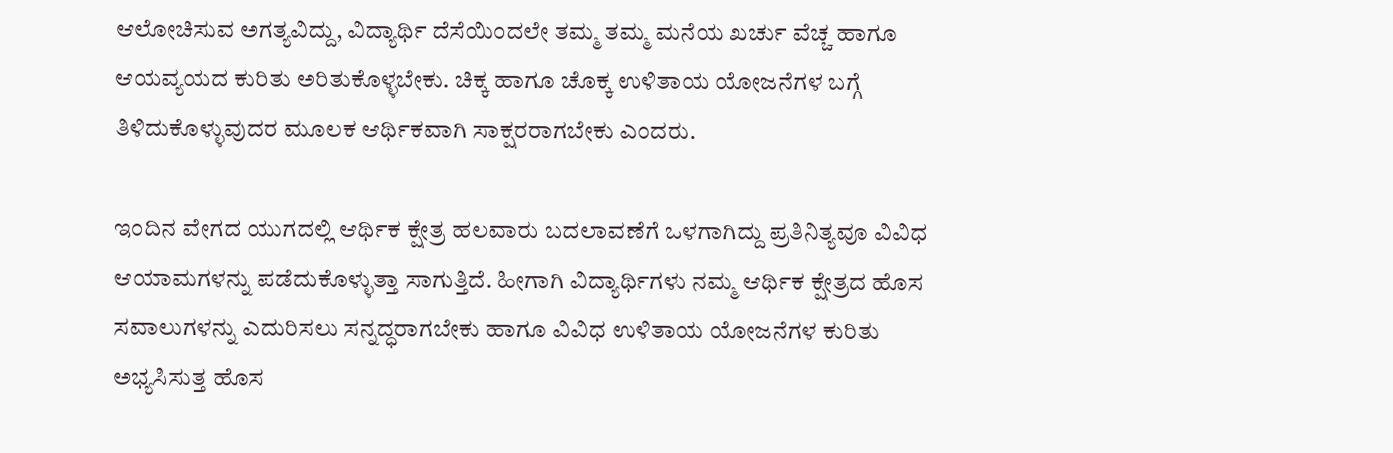ಆಲೋಚಿಸುವ ಅಗತ್ಯವಿದ್ದು, ವಿದ್ಯಾರ್ಥಿ ದೆಸೆಯಿಂದಲೇ ತಮ್ಮ ತಮ್ಮ ಮನೆಯ ಖರ್ಚು ವೆಚ್ಚ ಹಾಗೂ ಆಯವ್ಯಯದ ಕುರಿತು ಅರಿತುಕೊಳ್ಳಬೇಕು. ಚಿಕ್ಕ ಹಾಗೂ ಚೊಕ್ಕ ಉಳಿತಾಯ ಯೋಜನೆಗಳ ಬಗ್ಗೆ ತಿಳಿದುಕೊಳ್ಳುವುದರ ಮೂಲಕ ಆರ್ಥಿಕವಾಗಿ ಸಾಕ್ಷರರಾಗಬೇಕು ಎಂದರು.

ಇಂದಿನ ವೇಗದ ಯುಗದಲ್ಲಿ ಆರ್ಥಿಕ ಕ್ಷೇತ್ರ ಹಲವಾರು ಬದಲಾವಣೆಗೆ ಒಳಗಾಗಿದ್ದು ಪ್ರತಿನಿತ್ಯವೂ ವಿವಿಧ ಆಯಾಮಗಳನ್ನು ಪಡೆದುಕೊಳ್ಳುತ್ತಾ ಸಾಗುತ್ತಿದೆ. ಹೀಗಾಗಿ ವಿದ್ಯಾರ್ಥಿಗಳು ನಮ್ಮ ಆರ್ಥಿಕ ಕ್ಷೇತ್ರದ ಹೊಸ ಸವಾಲುಗಳನ್ನು ಎದುರಿಸಲು ಸನ್ನದ್ಧರಾಗಬೇಕು ಹಾಗೂ ವಿವಿಧ ಉಳಿತಾಯ ಯೋಜನೆಗಳ ಕುರಿತು ಅಭ್ಯಸಿಸುತ್ತ ಹೊಸ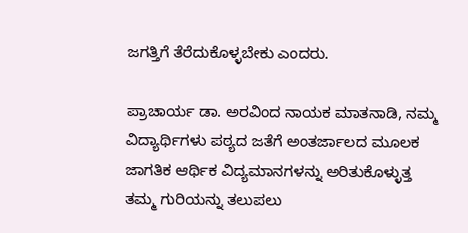ಜಗತ್ತಿಗೆ ತೆರೆದುಕೊಳ್ಳಬೇಕು ಎಂದರು.

ಪ್ರಾಚಾರ್ಯ ಡಾ. ಅರವಿಂದ ನಾಯಕ ಮಾತನಾಡಿ, ನಮ್ಮ ವಿದ್ಯಾರ್ಥಿಗಳು ಪಠ್ಯದ ಜತೆಗೆ ಅಂತರ್ಜಾಲದ ಮೂಲಕ ಜಾಗತಿಕ ಆರ್ಥಿಕ ವಿದ್ಯಮಾನಗಳನ್ನು ಅರಿತುಕೊಳ್ಳುತ್ತ ತಮ್ಮ ಗುರಿಯನ್ನು ತಲುಪಲು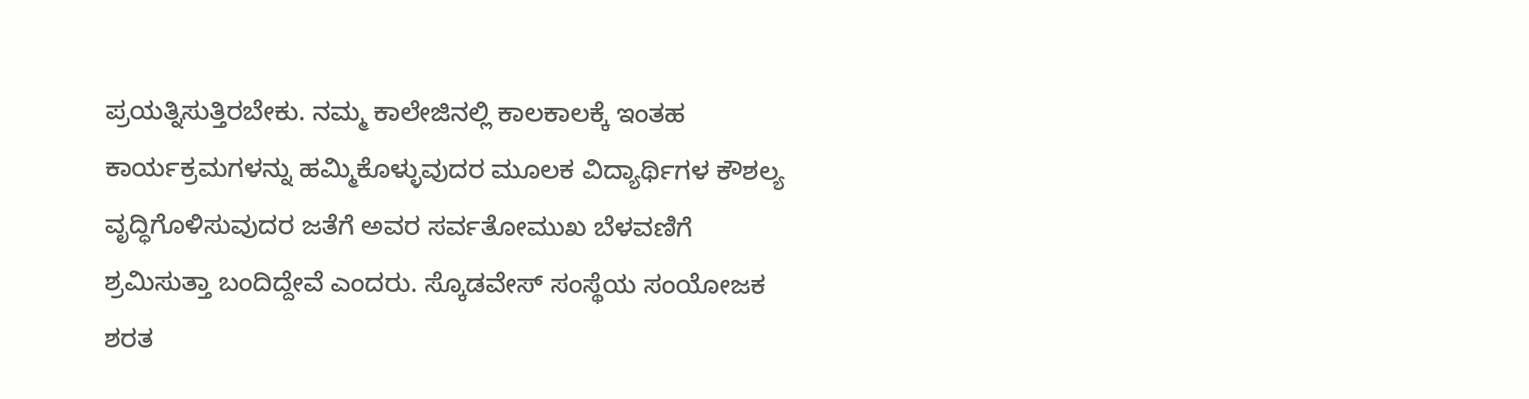ಪ್ರಯತ್ನಿಸುತ್ತಿರಬೇಕು. ನಮ್ಮ ಕಾಲೇಜಿನಲ್ಲಿ ಕಾಲಕಾಲಕ್ಕೆ ಇಂತಹ ಕಾರ್ಯಕ್ರಮಗಳನ್ನು ಹಮ್ಮಿಕೊಳ್ಳುವುದರ ಮೂಲಕ ವಿದ್ಯಾರ್ಥಿಗಳ ಕೌಶಲ್ಯ ವೃದ್ಧಿಗೊಳಿಸುವುದರ ಜತೆಗೆ ಅವರ ಸರ್ವತೋಮುಖ ಬೆಳವಣಿಗೆ ಶ್ರಮಿಸುತ್ತಾ ಬಂದಿದ್ದೇವೆ ಎಂದರು. ಸ್ಕೊಡವೇಸ್ ಸಂಸ್ಥೆಯ ಸಂಯೋಜಕ ಶರತ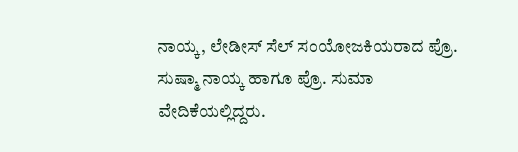ನಾಯ್ಕ, ಲೇಡೀಸ್ ಸೆಲ್ ಸಂಯೋಜಕಿಯರಾದ ಪ್ರೊ. ಸುಷ್ಮಾ ನಾಯ್ಕ ಹಾಗೂ ಪ್ರೊ. ಸುಮಾ ವೇದಿಕೆಯಲ್ಲಿದ್ದರು.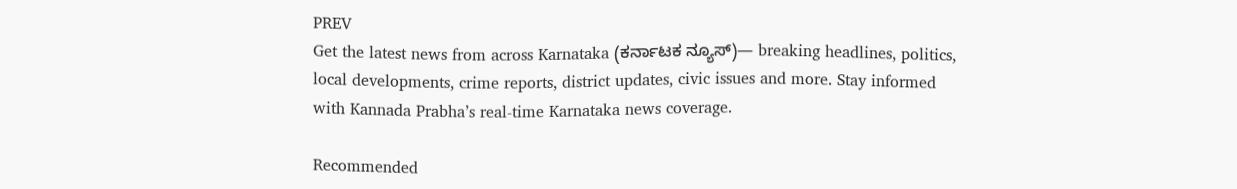PREV
Get the latest news from across Karnataka (ಕರ್ನಾಟಕ ನ್ಯೂಸ್)— breaking headlines, politics, local developments, crime reports, district updates, civic issues and more. Stay informed with Kannada Prabha’s real‑time Karnataka news coverage.

Recommended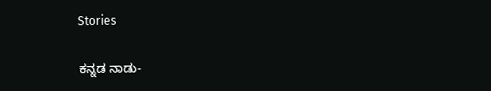Stories

ಕನ್ನಡ ನಾಡು-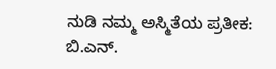ನುಡಿ ನಮ್ಮ ಅಸ್ಮಿತೆಯ ಪ್ರತೀಕ: ಬಿ.ಎನ್.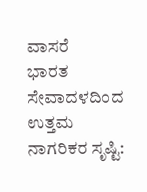ವಾಸರೆ
ಭಾರತ ಸೇವಾದಳದಿಂದ ಉತ್ತಮ ನಾಗರಿಕರ ಸೃಷ್ಟಿ: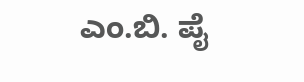ಎಂ.ಬಿ. ಪೈ